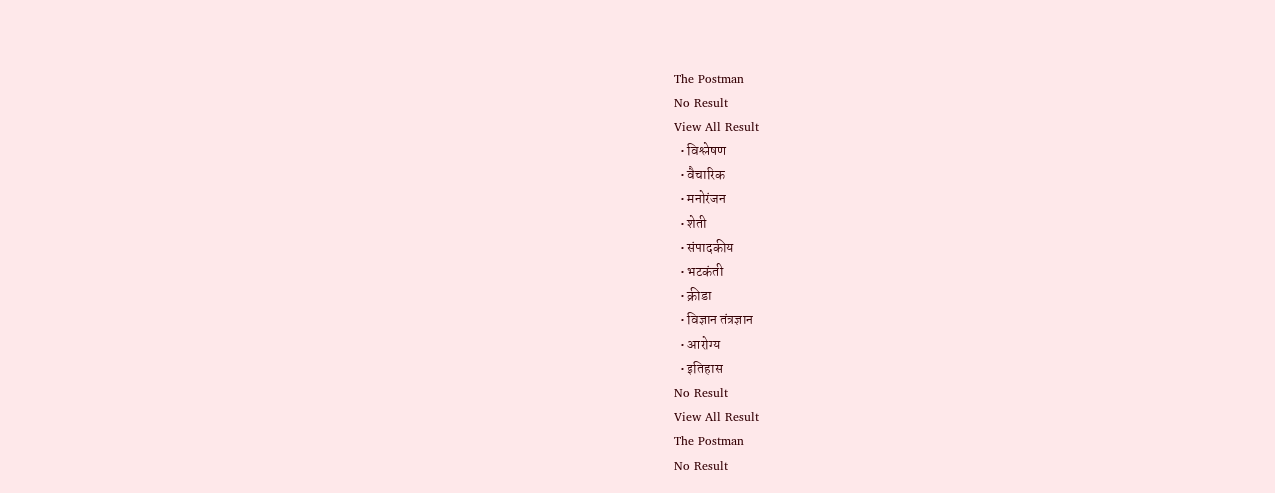The Postman
No Result
View All Result
  • विश्लेषण
  • वैचारिक
  • मनोरंजन
  • शेती
  • संपादकीय
  • भटकंती
  • क्रीडा
  • विज्ञान तंत्रज्ञान
  • आरोग्य
  • इतिहास
No Result
View All Result
The Postman
No Result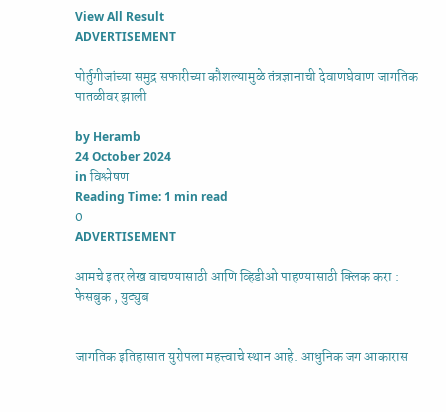View All Result
ADVERTISEMENT

पोर्तुगीजांच्या समुद्र सफारीच्या कौशल्यामुळे तंत्रज्ञानाची देवाणघेवाण जागतिक पातळीवर झाली

by Heramb
24 October 2024
in विश्लेषण
Reading Time: 1 min read
0
ADVERTISEMENT

आमचे इतर लेख वाचण्यासाठी आणि व्हिडीओ पाहण्यासाठी क्लिक करा : फेसबुक , युट्युब


जागतिक इतिहासात युरोपला महत्त्वाचे स्थान आहे. आधुनिक जग आकारास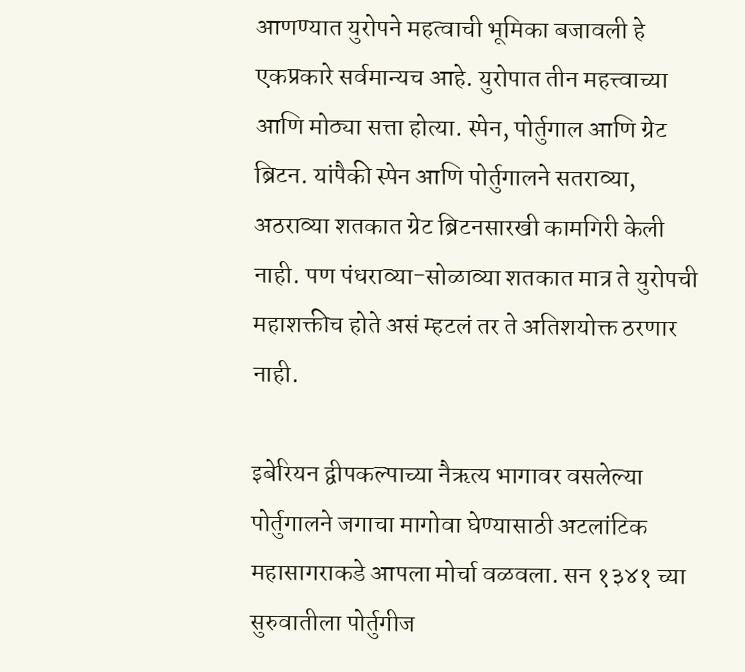आणण्यात युरोपने महत्वाची भूमिका बजावली हे एकप्रकारे सर्वमान्यच आहे. युरोपात तीन महत्त्वाच्या आणि मोठ्या सत्ता होत्या. स्पेन, पोर्तुगाल आणि ग्रेट ब्रिटन. यांपैकी स्पेन आणि पोर्तुगालने सतराव्या, अठराव्या शतकात ग्रेट ब्रिटनसारखी कामगिरी केली नाही. पण पंधराव्या-सोळाव्या शतकात मात्र ते युरोपची महाशक्तीच होते असं म्हटलं तर ते अतिशयोक्त ठरणार नाही.

इबेरियन द्वीपकल्पाच्या नैऋत्य भागावर वसलेल्या पोर्तुगालने जगाचा मागोवा घेण्यासाठी अटलांटिक महासागराकडे आपला मोर्चा वळवला. सन १३४१ च्या सुरुवातीला पोर्तुगीज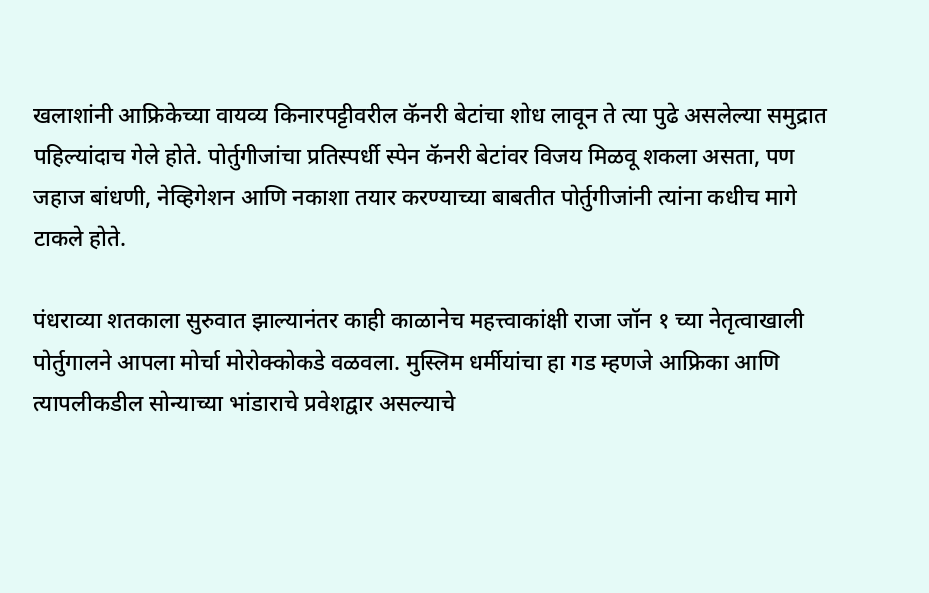खलाशांनी आफ्रिकेच्या वायव्य किनारपट्टीवरील कॅनरी बेटांचा शोध लावून ते त्या पुढे असलेल्या समुद्रात पहिल्यांदाच गेले होते. पोर्तुगीजांचा प्रतिस्पर्धी स्पेन कॅनरी बेटांवर विजय मिळवू शकला असता, पण जहाज बांधणी, नेव्हिगेशन आणि नकाशा तयार करण्याच्या बाबतीत पोर्तुगीजांनी त्यांना कधीच मागे टाकले होते.

पंधराव्या शतकाला सुरुवात झाल्यानंतर काही काळानेच महत्त्वाकांक्षी राजा जॉन १ च्या नेतृत्वाखाली पोर्तुगालने आपला मोर्चा मोरोक्कोकडे वळवला. मुस्लिम धर्मीयांचा हा गड म्हणजे आफ्रिका आणि त्यापलीकडील सोन्याच्या भांडाराचे प्रवेशद्वार असल्याचे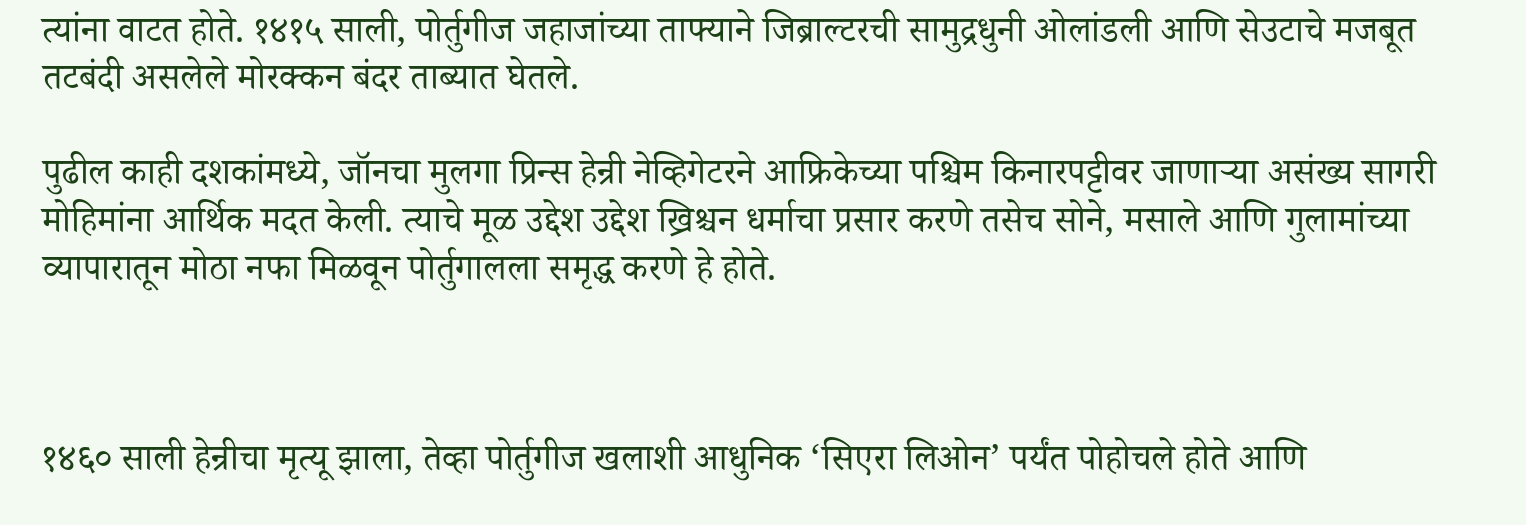त्यांना वाटत होते. १४१५ साली, पोर्तुगीज जहाजांच्या ताफ्याने जिब्राल्टरची सामुद्रधुनी ओलांडली आणि सेउटाचे मजबूत तटबंदी असलेले मोरक्कन बंदर ताब्यात घेतले.

पुढील काही दशकांमध्ये, जॉनचा मुलगा प्रिन्स हेन्री नेव्हिगेटरने आफ्रिकेच्या पश्चिम किनारपट्टीवर जाणाऱ्या असंख्य सागरी मोहिमांना आर्थिक मदत केली. त्याचे मूळ उद्देश उद्देश ख्रिश्चन धर्माचा प्रसार करणे तसेच सोने, मसाले आणि गुलामांच्या व्यापारातून मोठा नफा मिळवून पोर्तुगालला समृद्ध करणे हे होते.



१४६० साली हेन्रीचा मृत्यू झाला, तेव्हा पोर्तुगीज खलाशी आधुनिक ‘सिएरा लिओन’ पर्यंत पोहोचले होते आणि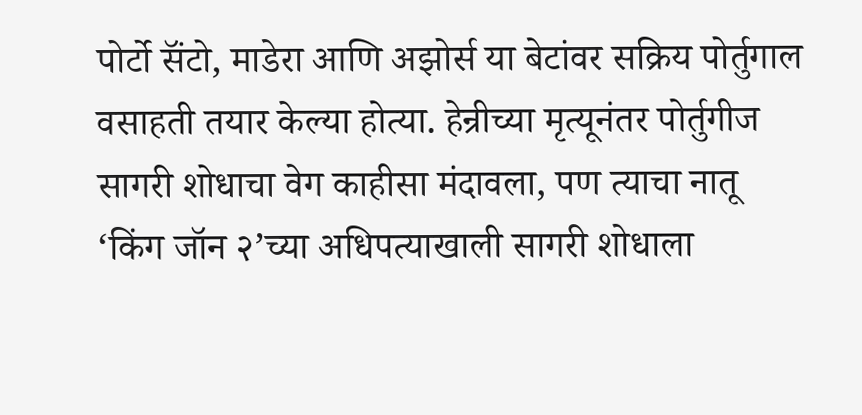पोर्टो सॅंटो, माडेरा आणि अझोर्स या बेटांवर सक्रिय पोर्तुगाल वसाहती तयार केल्या होत्या. हेन्रीच्या मृत्यूनंतर पोर्तुगीज सागरी शोधाचा वेग काहीसा मंदावला, पण त्याचा नातू ‘किंग जॉन २’च्या अधिपत्याखाली सागरी शोधाला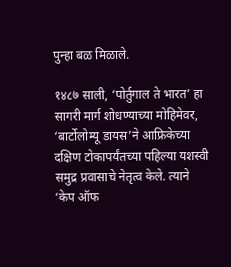पुन्हा बळ मिळाले.

१४८७ साली, ‘पोर्तुगाल ते भारत’ हा सागरी मार्ग शोधण्याच्या मोहिमेवर, ‘बार्टोलोम्यू डायस’ने आफ्रिकेच्या दक्षिण टोकापर्यंतच्या पहिल्या यशस्वी समुद्र प्रवासाचे नेतृत्व केले. त्याने ‘केप ऑफ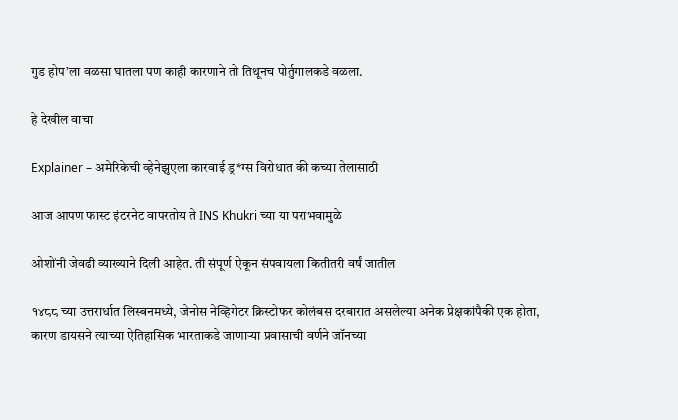गुड होप’ला वळसा घातला पण काही कारणाने तो तिथूनच पोर्तुगालकडे वळला.

हे देखील वाचा

Explainer – अमेरिकेची व्हेनेझुएला कारवाई ड्र*ग्स विरोधात की कच्या तेलासाठी

आज आपण फास्ट इंटरनेट वापरतोय ते INS Khukri च्या या पराभवामुळे

ओशोंनी जेवढी व्याख्याने दिली आहेत. ती संपूर्ण ऐकून संपवायला कितीतरी वर्षं जातील

१४८८ च्या उत्तरार्धात लिस्बनमध्ये, जेनोस नेव्हिगेटर क्रिस्टोफर कोलंबस दरबारात असलेल्या अनेक प्रेक्षकांपैकी एक होता, कारण डायसने त्याच्या ऐतिहासिक भारताकडे जाणाऱ्या प्रवासाची वर्णने जॉनच्या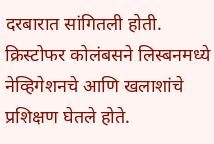दरबारात सांगितली होती. क्रिस्टोफर कोलंबसने लिस्बनमध्ये नेव्हिगेशनचे आणि खलाशांचे प्रशिक्षण घेतले होते.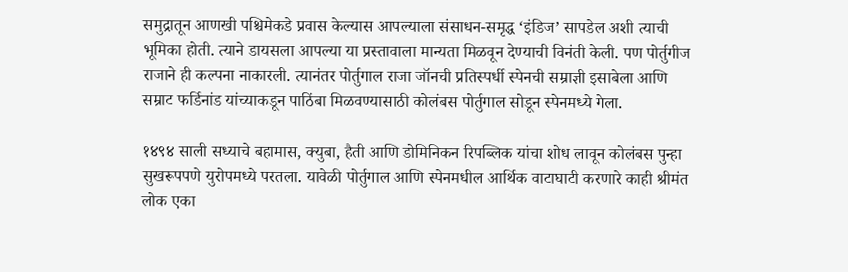समुद्रातून आणखी पश्चिमेकडे प्रवास केल्यास आपल्याला संसाधन-समृद्ध ‘इंडिज’ सापडेल अशी त्याची भूमिका होती. त्याने डायसला आपल्या या प्रस्तावाला मान्यता मिळवून देण्याची विनंती केली. पण पोर्तुगीज राजाने ही कल्पना नाकारली. त्यानंतर पोर्तुगाल राजा जॉनची प्रतिस्पर्धी स्पेनची सम्राज्ञी इसाबेला आणि सम्राट फर्डिनांड यांच्याकडून पाठिंबा मिळवण्यासाठी कोलंबस पोर्तुगाल सोडून स्पेनमध्ये गेला.

१४९४ साली सध्याचे बहामास, क्युबा, हैती आणि डोमिनिकन रिपब्लिक यांचा शोध लावून कोलंबस पुन्हा सुखरूपपणे युरोपमध्ये परतला. यावेळी पोर्तुगाल आणि स्पेनमधील आर्थिक वाटाघाटी करणारे काही श्रीमंत लोक एका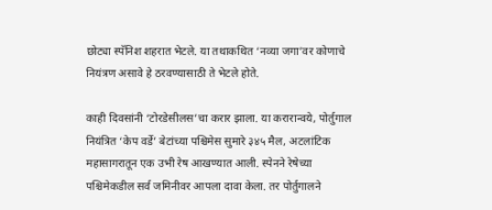छोट्या स्पॅनिश शहरात भेटले. या तथाकथित ‘नव्या जगा’वर कोणाचे नियंत्रण असावे हे ठरवण्यासाठी ते भेटले होते.

काही दिवसांनी ‘टोरडेसीलस’चा करार झाला. या करारान्वये, पोर्तुगाल नियंत्रित ‘केप वर्डे’ बेटांच्या पश्चिमेस सुमारे ३४५ मैल, अटलांटिक महासागरातून एक उभी रेष आखण्यात आली. स्पेनने रेषेच्या पश्चिमेकडील सर्व जमिनीवर आपला दावा केला. तर पोर्तुगालने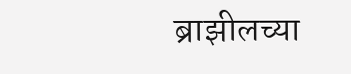ब्राझीलच्या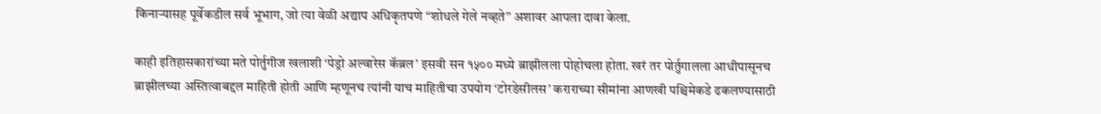किनाऱ्यासह पूर्वेकडील सर्व भूभाग, जो त्या वेळी अद्याप अधिकृतपणे “शोधले गेले नव्हते” अशावर आपला दावा केला.

काही इतिहासकारांच्या मते पोर्तुगीज खलाशी ‘पेड्रो अल्वारेस कॅब्रल’ इसवी सन १५०० मध्ये ब्राझीलला पोहोचला होता. खरं तर पोर्तुगालला आधीपासूनच ब्राझीलच्या अस्तित्वाबद्दल माहिती होती आणि म्हणूनच त्यांनी याच माहितीचा उपयोग ‘टोरडेसीलस’ कराराच्या सीमांना आणखी पश्चिमेकडे ढकलण्यासाठी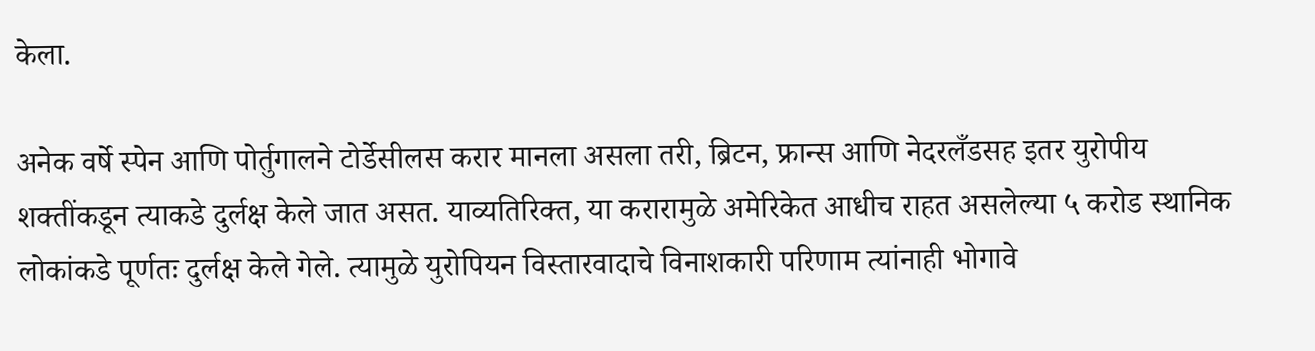केला.

अनेक वर्षे स्पेन आणि पोर्तुगालने टोर्डेसीलस करार मानला असला तरी, ब्रिटन, फ्रान्स आणि नेदरलँडसह इतर युरोपीय शक्तींकडून त्याकडे दुर्लक्ष केले जात असत. याव्यतिरिक्त, या करारामुळे अमेरिकेत आधीच राहत असलेल्या ५ करोड स्थानिक लोकांकडे पूर्णतः दुर्लक्ष केले गेले. त्यामुळे युरोपियन विस्तारवादाचे विनाशकारी परिणाम त्यांनाही भोगावे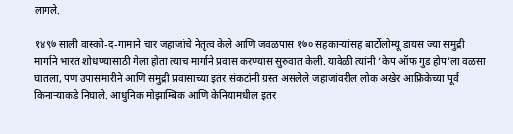लागले.

१४९७ साली वास्को-द-गामाने चार जहाजांचे नेतृत्व केले आणि जवळपास १७० सहकाऱ्यांसह बार्टोलोम्यू डायस ज्या समुद्री मार्गाने भारत शोधण्यासाठी गेला होता त्याच मार्गाने प्रवास करण्यास सुरुवात केली. यावेळी त्यांनी ‘केप ऑफ गुड होप’ला वळसा घातला, पण उपासमारीने आणि समुद्री प्रवासाच्या इतर संकटांनी ग्रस्त असलेले जहाजांवरील लोक अखेर आफ्रिकेच्या पूर्व किनाऱ्याकडे निघाले. आधुनिक मोझाम्बिक आणि केनियामधील इतर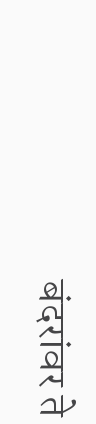बंदरांवर ते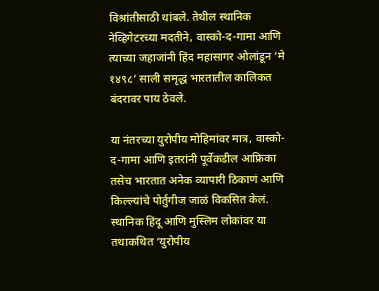विश्रांतीसाठी थांबले. तेथील स्थानिक नेव्हिगेटरच्या मदतीने, वास्को-द-गामा आणि त्याच्या जहाजांनी हिंद महासागर ओलांडून ‘मे १४९८’ साली समृद्ध भारतातील कालिकत बंदरावर पाय ठेवले.

या नंतरच्या युरोपीय मोहिमांवर मात्र, वास्को-द-गामा आणि इतरांनी पूर्वेकडील आफ्रिका तसेच भारतात अनेक व्यापारी ठिकाणं आणि किल्ल्यांचे पोर्तुगीज जाळं विकसित केलं. स्थानिक हिंदू आणि मुस्लिम लोकांवर या तथाकथित ‘युरोपीय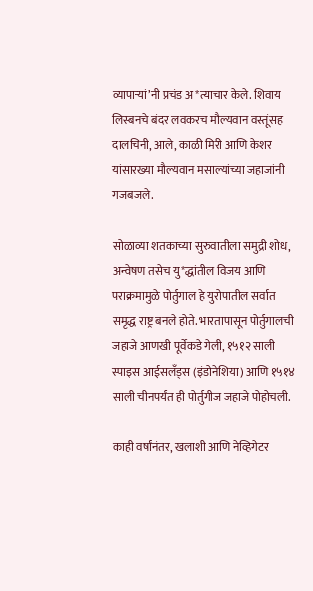व्यापाऱ्यां’नी प्रचंड अ*त्याचार केले. शिवाय लिस्बनचे बंदर लवकरच मौल्यवान वस्तूंसह दालचिनी, आले, काळी मिरी आणि केशर यांसारख्या मौल्यवान मसाल्यांच्या जहाजांनी गजबजले.

सोळाव्या शतकाच्या सुरुवातीला समुद्री शोध, अन्वेषण तसेच यु*द्धांतील विजय आणि पराक्रमामुळे पोर्तुगाल हे युरोपातील सर्वात समृद्ध राष्ट्र बनले होते. भारतापासून पोर्तुगालची जहाजे आणखी पूर्वेकडे गेली, १५१२ साली स्पाइस आईसलॅंड्स (इंडोनेशिया) आणि १५१४ साली चीनपर्यंत ही पोर्तुगीज जहाजे पोहोचली.

काही वर्षांनंतर, खलाशी आणि नेव्हिगेटर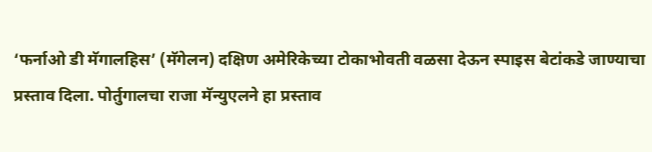‘फर्नाओ डी मॅगालहिस’ (मॅगेलन) दक्षिण अमेरिकेच्या टोकाभोवती वळसा देऊन स्पाइस बेटांकडे जाण्याचा प्रस्ताव दिला. पोर्तुगालचा राजा मॅन्युएलने हा प्रस्ताव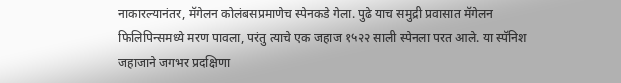नाकारल्यानंतर, मॅगेलन कोलंबसप्रमाणेच स्पेनकडे गेला. पुढे याच समुद्री प्रवासात मॅगेलन फिलिपिन्समध्ये मरण पावला, परंतु त्याचे एक जहाज १५२२ साली स्पेनला परत आले. या स्पॅनिश जहाजाने जगभर प्रदक्षिणा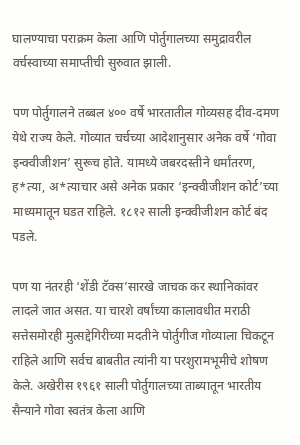घालण्याचा पराक्रम केला आणि पोर्तुगालच्या समुद्रावरील वर्चस्वाच्या समाप्तीची सुरुवात झाली.

पण पोर्तुगालने तब्बल ४०० वर्षे भारतातील गोव्यसह दीव-दमण येथे राज्य केले. गोव्यात चर्चच्या आदेशानुसार अनेक वर्षे ‘गोवा इन्क्वीजीशन’ सुरूच होते. यामध्ये जबरदस्तीने धर्मांतरण, ह*त्या, अ*त्याचार असे अनेक प्रकार ‘इन्क्वीजीशन कोर्ट’च्या माध्यमातून घडत राहिले. १८१२ साली इन्क्वीजीशन कोर्ट बंद पडले.

पण या नंतरही ‘शेंडी टॅक्स’सारखे जाचक कर स्थानिकांवर लादले जात असत. या चारशे वर्षांच्या कालावधीत मराठी सत्तेसमोरही मुत्सद्देगिरीच्या मदतीने पोर्तुगीज गोव्याला चिकटून राहिले आणि सर्वच बाबतीत त्यांनी या परशुरामभूमीचे शोषण केले. अखेरीस १९६१ साली पोर्तुगालच्या ताब्यातून भारतीय सैन्याने गोवा स्वतंत्र केला आणि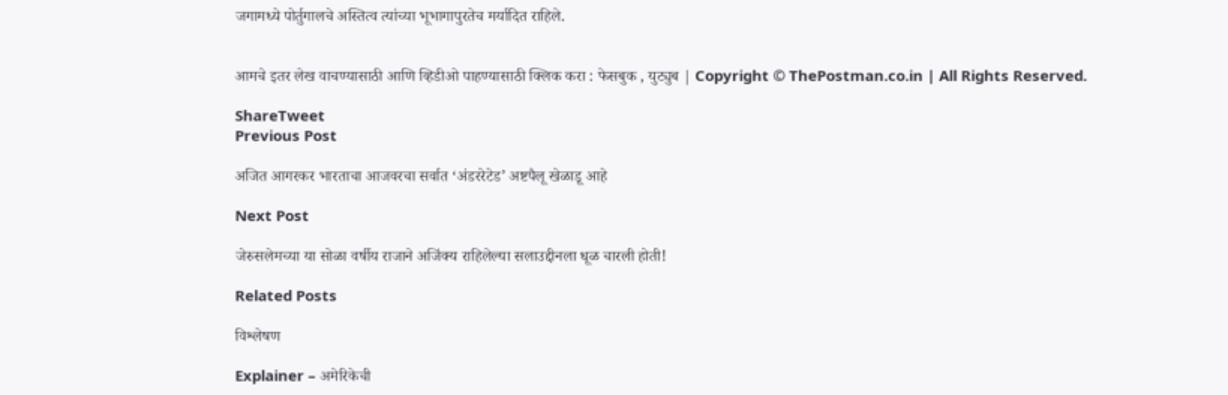जगामध्ये पोर्तुगालचे अस्तित्व त्यांच्या भूभागापुरतेच मर्यादित राहिले.


आमचे इतर लेख वाचण्यासाठी आणि व्हिडीओ पाहण्यासाठी क्लिक करा : फेसबुक , युट्युब | Copyright © ThePostman.co.in | All Rights Reserved.

ShareTweet
Previous Post

अजित आगरकर भारताचा आजवरचा सर्वात ‘अंडररेटेड’ अष्टपैलू खेळाडू आहे

Next Post

जेरुसलेमच्या या सोळा वर्षीय राजाने अजिंक्य राहिलेल्या सलाउद्दीनला धूळ चारली होती!

Related Posts

विश्लेषण

Explainer – अमेरिकेची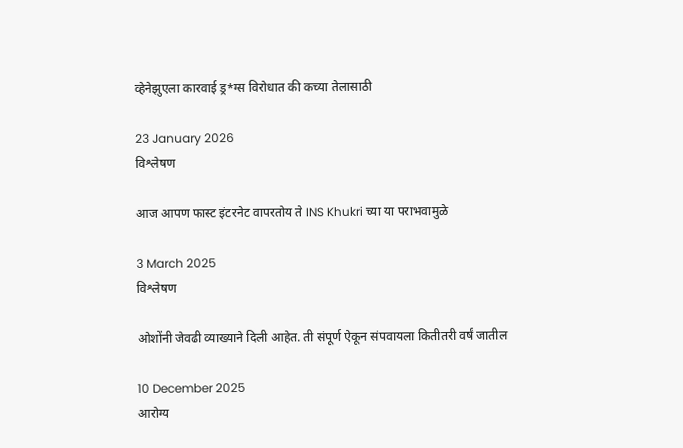व्हेनेझुएला कारवाई ड्र*ग्स विरोधात की कच्या तेलासाठी

23 January 2026
विश्लेषण

आज आपण फास्ट इंटरनेट वापरतोय ते INS Khukri च्या या पराभवामुळे

3 March 2025
विश्लेषण

ओशोंनी जेवढी व्याख्याने दिली आहेत. ती संपूर्ण ऐकून संपवायला कितीतरी वर्षं जातील

10 December 2025
आरोग्य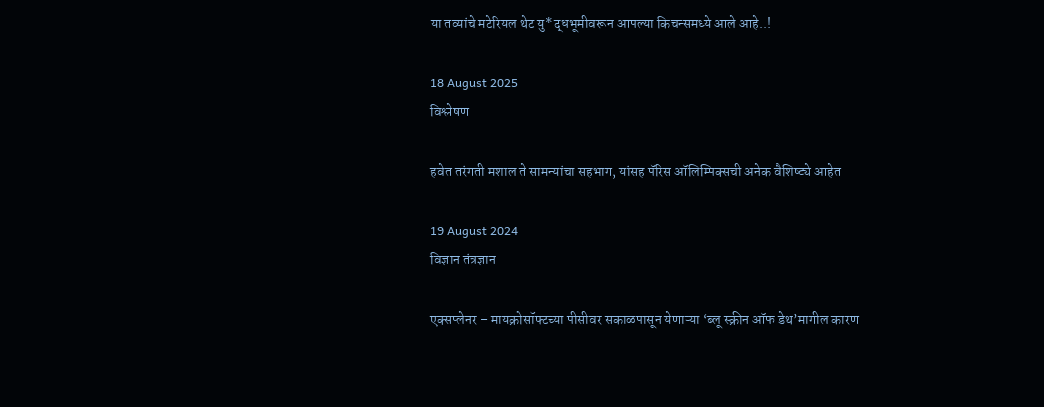या तव्यांचे मटेरियल थेट यु*द्धभूमीवरून आपल्या किचन्समध्ये आले आहे..!

18 August 2025
विश्लेषण

हवेत तरंगती मशाल ते सामन्यांचा सहभाग, यांसह पॅरिस ऑलिम्पिक्सची अनेक वैशिष्ट्ये आहेत

19 August 2024
विज्ञान तंत्रज्ञान

एक्सप्लेनर – मायक्रोसॉफ्टच्या पीसीवर सकाळपासून येणाऱ्या ‘ब्लू स्क्रीन ऑफ डेथ’मागील कारण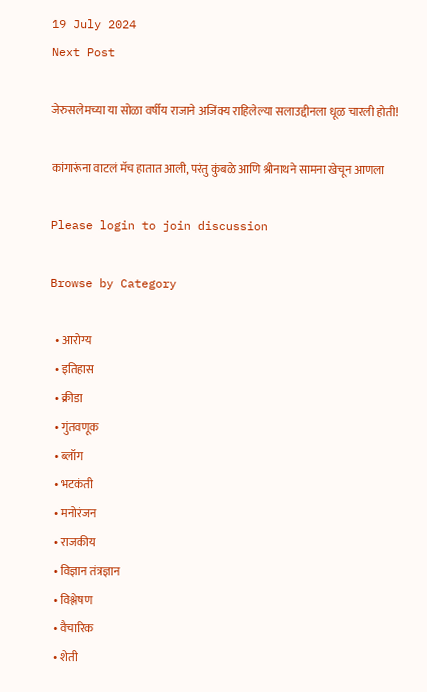19 July 2024
Next Post

जेरुसलेमच्या या सोळा वर्षीय राजाने अजिंक्य राहिलेल्या सलाउद्दीनला धूळ चारली होती!

कांगारूंना वाटलं मॅच हातात आली, परंतु कुंबळे आणि श्रीनाथने सामना खेचून आणला

Please login to join discussion

Browse by Category

  • आरोग्य
  • इतिहास
  • क्रीडा
  • गुंतवणूक
  • ब्लॉग
  • भटकंती
  • मनोरंजन
  • राजकीय
  • विज्ञान तंत्रज्ञान
  • विश्लेषण
  • वैचारिक
  • शेती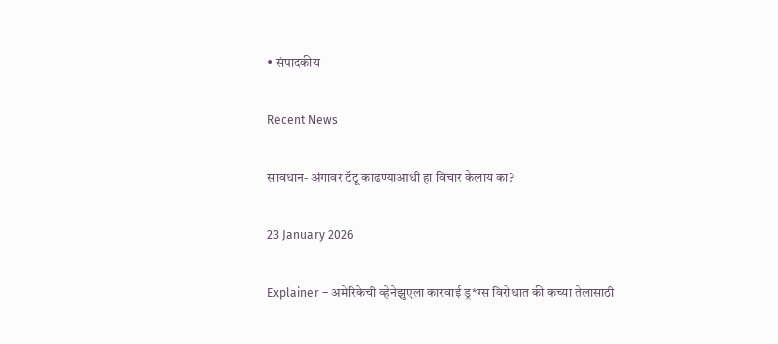• संपादकीय

Recent News

सावधान- अंगावर टॅटू काढण्याआधी हा विचार केलाय का?

23 January 2026

Explainer – अमेरिकेची व्हेनेझुएला कारवाई ड्र*ग्स विरोधात की कच्या तेलासाठी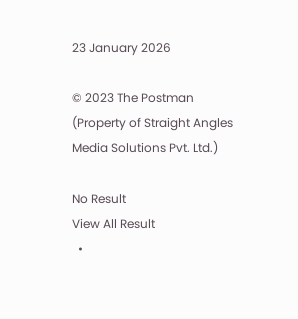23 January 2026

© 2023 The Postman (Property of Straight Angles Media Solutions Pvt. Ltd.)

No Result
View All Result
  •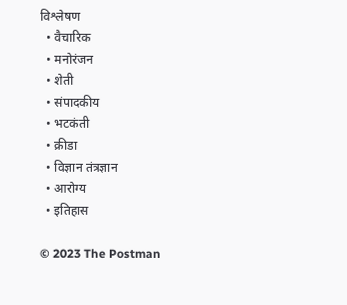विश्लेषण
  • वैचारिक
  • मनोरंजन
  • शेती
  • संपादकीय
  • भटकंती
  • क्रीडा
  • विज्ञान तंत्रज्ञान
  • आरोग्य
  • इतिहास

© 2023 The Postman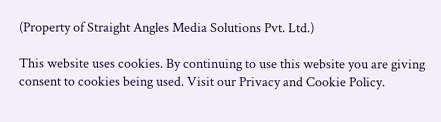(Property of Straight Angles Media Solutions Pvt. Ltd.)

This website uses cookies. By continuing to use this website you are giving consent to cookies being used. Visit our Privacy and Cookie Policy.